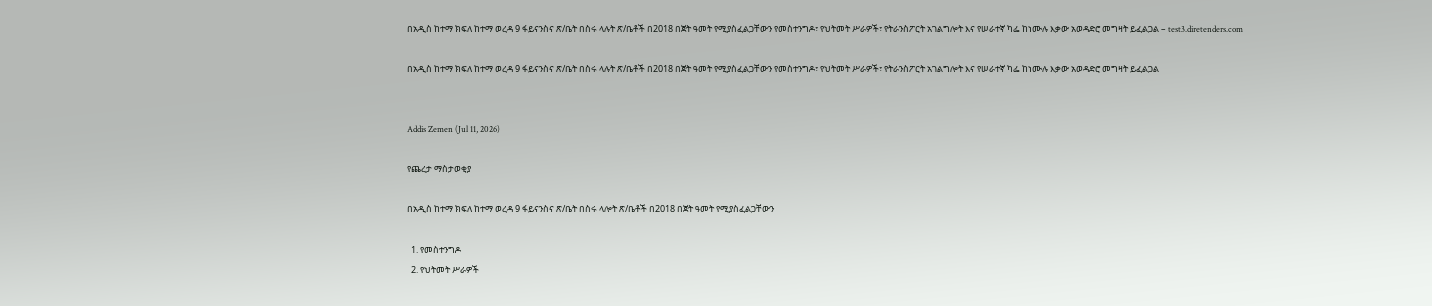በአዲስ ከተማ ክፍለ ከተማ ወረዳ 9 ፋይናንስና ጽ/ቤት በስሩ ላሉት ጽ/ቤቶች በ2018 በጀት ዓመት የሚያስፈልጋቸውን የመስተንግዶ፣ የህትመት ሥራዎች፣ የትራንስፖርት አገልግሎት እና የሠራተኛ ካፌ ከነሙሉ እቃው አወዳድሮ መግዛት ይፈልጋል – test3.diretenders.com

በአዲስ ከተማ ክፍለ ከተማ ወረዳ 9 ፋይናንስና ጽ/ቤት በስሩ ላሉት ጽ/ቤቶች በ2018 በጀት ዓመት የሚያስፈልጋቸውን የመስተንግዶ፣ የህትመት ሥራዎች፣ የትራንስፖርት አገልግሎት እና የሠራተኛ ካፌ ከነሙሉ እቃው አወዳድሮ መግዛት ይፈልጋል


Addis Zemen (Jul 11, 2026)

የጨረታ ማስታወቂያ

በአዲስ ከተማ ክፍለ ከተማ ወረዳ 9 ፋይናንስና ጽ/ቤት በስሩ ላሎት ጽ/ቤቶች በ2018 በጀት ዓመት የሚያስፈልጋቸውን

  1. የመስተንግዶ
  2. የህትመት ሥራዎች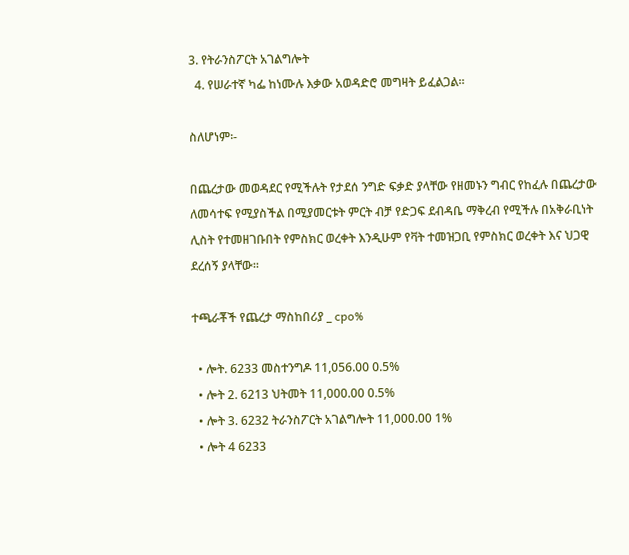3. የትራንስፖርት አገልግሎት
  4. የሠራተኛ ካፌ ከነሙሉ እቃው አወዳድሮ መግዛት ይፈልጋል።

ስለሆነም፡-

በጨረታው መወዳደር የሚችሉት የታደሰ ንግድ ፍቃድ ያላቸው የዘመኑን ግብር የከፈሉ በጨረታው ለመሳተፍ የሚያስችል በሚያመርቱት ምርት ብቻ የድጋፍ ደብዳቤ ማቅረብ የሚችሉ በአቅራቢነት ሊስት የተመዘገቡበት የምስክር ወረቀት እንዲሁም የቫት ተመዝጋቢ የምስክር ወረቀት እና ህጋዊ ደረሰኝ ያላቸው፡፡

ተጫራቾች የጨረታ ማስከበሪያ _ cpo%

  • ሎት. 6233 መስተንግዶ 11,056.00 0.5%
  • ሎት 2. 6213 ህትመት 11,000.00 0.5%
  • ሎት 3. 6232 ትራንስፖርት አገልግሎት 11,000.00 1%
  • ሎት 4 6233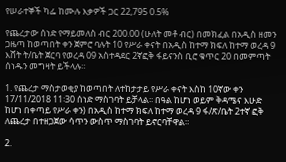የሠራተኞች ካፌ ከሙሉ እቃዎች ጋር 22,795 0.5%

የጨረታው ሰነድ የማይመለስ ብር 200.00 (ሁለት መቶ ብር) በመክፈል በአዲስ ዘመን ጋዜጣ ከወጣበት ቀን ጀምሮ ባሉት 10 የሥራ ቀናት በአዲስ ከተማ ክፍለ ከተማ ወረዳ 9 እሸት ት/ቤት ጀርባ የወረዳ 09 አስተዳደር 2ኛፎቅ ፋይናንስ ቢሮ ቁጥር 20 በመምጣት ሰነዱን መግዛት ይችላሉ።

1. የጨረታ ማስታወቂያ ከወጣበት ለተከታታይ የሥራ ቀናት እስከ 10ኛው ቀን 17/11/2018 11፡30 ሰነድ ማስገባት ይቻላል፡፡ በዓል ከሆነ ወይም ቅዳሜና እሁድ ከሆነ በቀጣይ የሥራ ቀን) በአዲስ ከተማ ክፍለ ከተማ ወረዳ 9 ፋ/ጽ/ቤት 2ተኛ ፎቅ ለጨረታ በተዘጋጀው ሳጥን ውስጥ ማስገባት ይኖርባቸዋል።

2.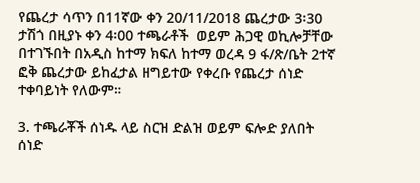የጨረታ ሳጥን በ11ኛው ቀን 20/11/2018 ጨረታው 3፡30 ታሽጎ በዚያኑ ቀን 4፡00 ተጫራቶች  ወይም ሕጋዊ ወኪሎቻቸው በተገኙበት በአዲስ ከተማ ክፍለ ከተማ ወረዳ 9 ፋ/ጽ/ቤት 2ተኛ ፎቅ ጨረታው ይከፈታል ዘግይተው የቀረቡ የጨረታ ሰነድ ተቀባይነት የለውም።

3. ተጫራቾች ሰነዱ ላይ ስርዝ ድልዝ ወይም ፍሎድ ያለበት ሰነድ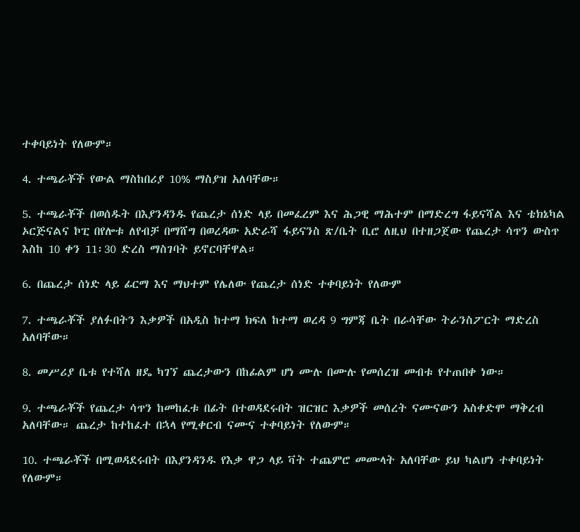ተቀባይነት የለውም።

4. ተጫራቾች የውል ማስከበሪያ 10% ማስያዝ አለባቸው።

5. ተጫራቾች በወሰዱት በእያንዳንዱ የጨረታ ሰነድ ላይ በመፈረም እና ሕጋዊ ማሕተም በማድረግ ፋይናሻል እና ቴክኔካል ኦርጅናልና ኮፒ በየሎቱ ለየብቻ በማሸግ በወረዳው አድራሻ ፋይናንስ ጽ/ቤት ቢሮ ለዚህ በተዘጋጀው የጨረታ ሳጥን ውስጥ እስከ 10 ቀን 11፡30 ድረስ ማስገባት ይኖርባቸዋል።

6. በጨረታ ሰነድ ላይ ፊርማ እና ማህተም የሌለው የጨረታ ሰነድ ተቀባይነት የለውም

7. ተጫራቾች ያለፉበትን እቃዎች በአዲስ ከተማ ክፍለ ከተማ ወረዳ 9 ግምጃ ቤት በራሳቸው ትራንስፖርት ማድረስ አለባቸው።

8. መሥሪያ ቤቱ የተሻለ ዘዴ ካገኘ ጨረታውን በከፊልም ሆነ ሙሉ በሙሉ የመሰረዝ መብቱ የተጠበቀ ነው።

9. ተጫራቾች የጨረታ ሳጥን ከመከፈቱ በፊት በተወዳደሩበት ዝርዝር እቃዎች መሰረት ናሙናውን አስቀድሞ ማቅረብ አለባቸው። ጨረታ ከተከፈተ በኋላ የሚቀርብ ናሙና ተቀባይነት የለውም።

10. ተጫራቾች በሚወዳደሩበት በእያንዳንዱ የእቃ ዋጋ ላይ ቫት ተጨምሮ መሙላት አለባቸው ይህ ካልሆነ ተቀባይነት የለውም።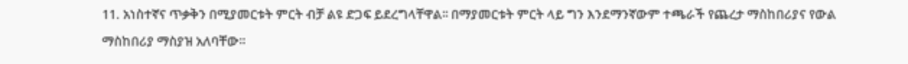11. አነስተኛና ጥቃቅን በሚያመርቱት ምርት ብቻ ልዩ ድጋፍ ይደረግላቸዋል፡፡ በማያመርቱት ምርት ላይ ግን እንደማንኛውም ተጫራች የጨረታ ማስከበሪያና የውል ማስከበሪያ ማስያዝ አለባቸው።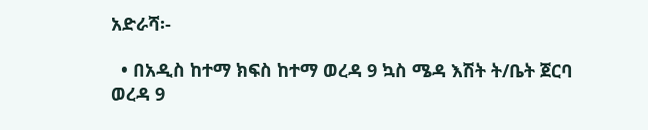አድራሻ፡-

  • በአዲስ ከተማ ክፍስ ከተማ ወረዳ 9 ኳስ ሜዳ እሽት ት/ቤት ጀርባ ወረዳ 9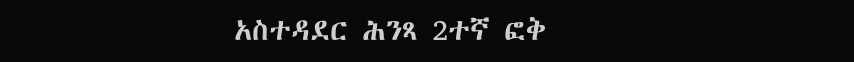አስተዳደር ሕንጻ 2ተኛ ፎቅ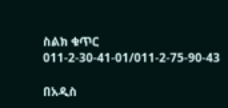ስልክ ቁጥር 011-2-30-41-01/011-2-75-90-43

በአዲስ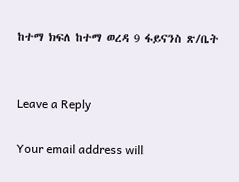ከተማ ክፍለ ከተማ ወረዳ 9 ፋይናንስ ጽ/ቤት


Leave a Reply

Your email address will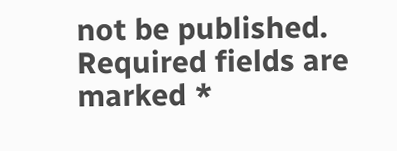not be published. Required fields are marked *